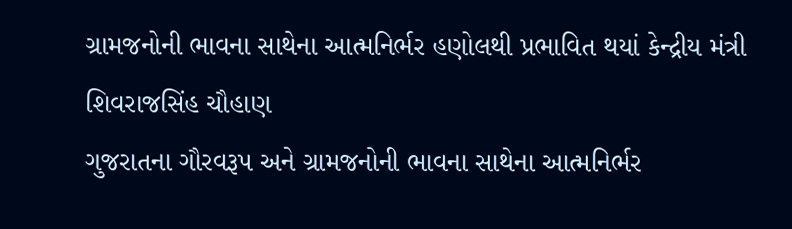ગ્રામજનોની ભાવના સાથેના આત્મનિર્ભર હણોલથી પ્રભાવિત થયાં કેન્દ્રીય મંત્રી શિવરાજસિંહ ચૌહાણ
ગુજરાતના ગૌરવરૂપ અને ગ્રામજનોની ભાવના સાથેના આત્મનિર્ભર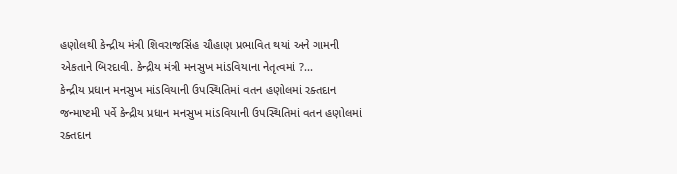હણોલથી કેન્દ્રીય મંત્રી શિવરાજસિંહ ચૌહાણ પ્રભાવિત થયાં અને ગામની એકતાને બિરદાવી. કેન્દ્રીય મંત્રી મનસુખ માંડવિયાના નેતૃત્વમાં ?...
કેન્દ્રીય પ્રધાન મનસુખ માંડવિયાની ઉપસ્થિતિમાં વતન હણોલમાં રક્તદાન
જન્માષ્ટમી પર્વે કેન્દ્રીય પ્રધાન મનસુખ માંડવિયાની ઉપસ્થિતિમાં વતન હણોલમાં રક્તદાન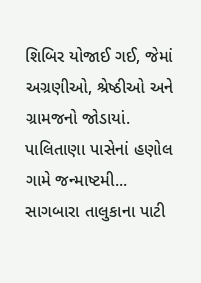શિબિર યોજાઈ ગઈ, જેમાં અગ્રણીઓ, શ્રેષ્ઠીઓ અને ગ્રામજનો જોડાયાં. પાલિતાણા પાસેનાં હણોલ ગામે જન્માષ્ટમી...
સાગબારા તાલુકાના પાટી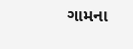ગામના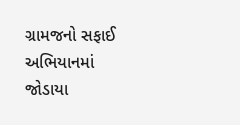ગ્રામજનો સફાઈ અભિયાનમાં જોડાયા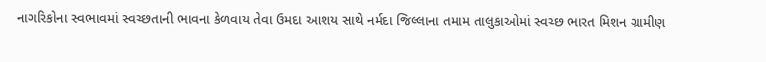નાગરિકોના સ્વભાવમાં સ્વચ્છતાની ભાવના કેળવાય તેવા ઉમદા આશય સાથે નર્મદા જિલ્લાના તમામ તાલુકાઓમાં સ્વચ્છ ભારત મિશન ગ્રામીણ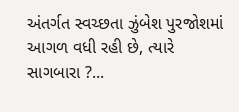અંતર્ગત સ્વચ્છતા ઝુંબેશ પુરજોશમાં આગળ વધી રહી છે, ત્યારે સાગબારા ?...